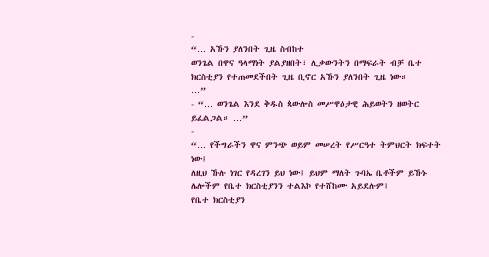-
“… አኹን ያለንበት ጊዜ ስብከተ
ወንጌል በዋና ዓላማነት ያልያዘበት፣ ሊቃውንትን በማፍራት ብቻ ቤተ ክርስቲያን የተጠመደችበት ጊዜ ቢኖር አኹን ያለንበት ጊዜ ነው።
…”
- “… ወንጌል እንደ ቅዱስ ጳውሎስ መሥዋዕታዊ ሕይወትን ዘወትር ይፈልጋል። …”
-
“… የችግራችን ዋና ምንጭ ወይም መሠረት የሥርዓተ ትምህርት ክፍተት ነው፤
ለዚህ ኹሉ ነገር የዳረገን ይህ ነው፤ ይህም ማለት ጉባኤ ቤቶችም ይኹኑ ሌሎችም የቤተ ክርስቲያንን ተልእኮ የተሸከሙ አይደሉም፤
የቤተ ክርስቲያን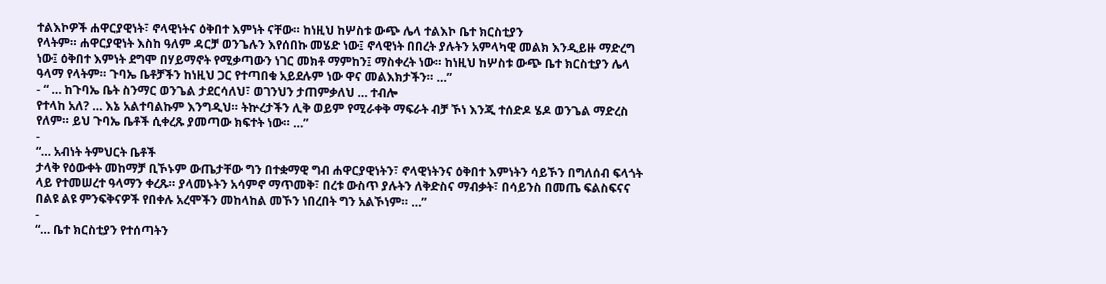ተልእኮዎች ሐዋርያዊነት፣ ኖላዊነትና ዕቅበተ እምነት ናቸው። ከነዚህ ከሦስቱ ውጭ ሌላ ተልእኮ ቤተ ክርስቲያን
የላትም። ሐዋርያዊነት እስከ ዓለም ዳርቻ ወንጌሉን እየሰበኩ መሄድ ነው፤ ኖላዊነት በበረት ያሉትን አምላካዊ መልክ እንዲይዙ ማድረግ
ነው፤ ዕቅበተ እምነት ደግሞ በሃይማኖት የሚቃጣውን ነገር መክቶ ማምከን፤ ማስቀረት ነው። ከነዚህ ከሦስቱ ውጭ ቤተ ክርስቲያን ሌላ
ዓላማ የላትም። ጉባኤ ቤቶቻችን ከነዚህ ጋር የተጣበቁ አይደሉም ነው ዋና መልእክታችን። …”
- “ … ከጉባኤ ቤት ስንማር ወንጌል ታደርሳለህ፣ ወገንህን ታጠምቃለህ … ተብሎ
የተላከ አለ? … እኔ አልተባልኩም እንግዲህ። ትኵረታችን ሊቅ ወይም የሚራቀቅ ማፍራት ብቻ ኾነ እንጂ ተሰድዶ ሄዶ ወንጌል ማድረስ
የለም። ይህ ጉባኤ ቤቶች ሲቀረጹ ያመጣው ክፍተት ነው። …”
-
“… አብነት ትምህርት ቤቶች
ታላቅ የዕውቀት መከማቻ ቢኾኑም ውጤታቸው ግን በተቋማዊ ግብ ሐዋርያዊነትን፣ ኖላዊነትንና ዕቅበተ እምነትን ሳይኾን በግለሰብ ፍላጎት
ላይ የተመሠረተ ዓላማን ቀረጹ። ያላመኑትን አሳምኖ ማጥመቅ፣ በረቱ ውስጥ ያሉትን ለቅድስና ማብቃት፣ በሳይንስ በመጤ ፍልስፍናና
በልዩ ልዩ ምንፍቅናዎች የበቀሉ አረሞችን መከላከል መኾን ነበረበት ግን አልኾነም። …”
-
“… ቤተ ክርስቲያን የተሰጣትን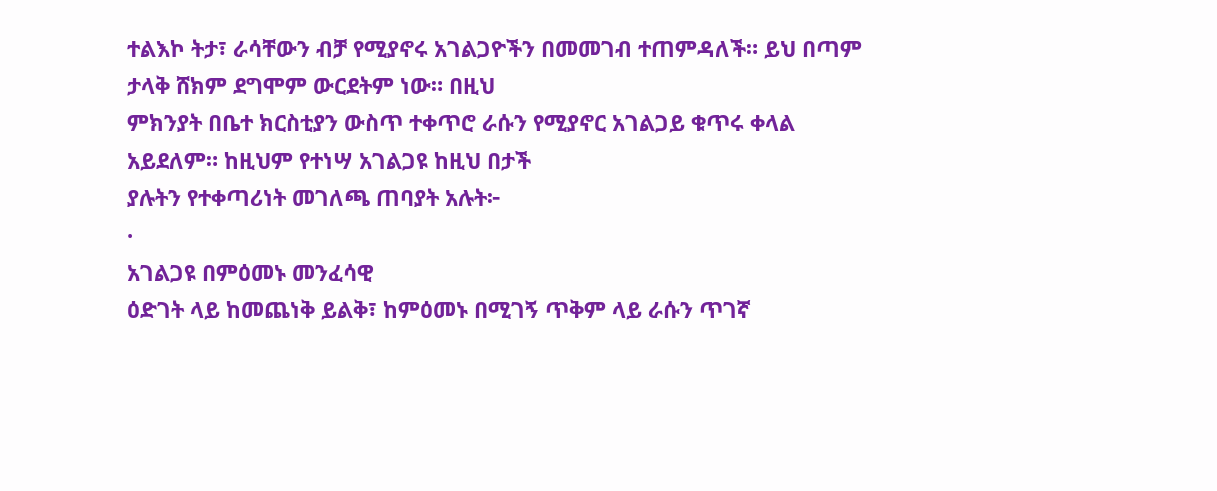ተልእኮ ትታ፣ ራሳቸውን ብቻ የሚያኖሩ አገልጋዮችን በመመገብ ተጠምዳለች። ይህ በጣም ታላቅ ሸክም ደግሞም ውርደትም ነው። በዚህ
ምክንያት በቤተ ክርስቲያን ውስጥ ተቀጥሮ ራሱን የሚያኖር አገልጋይ ቁጥሩ ቀላል አይደለም። ከዚህም የተነሣ አገልጋዩ ከዚህ በታች
ያሉትን የተቀጣሪነት መገለጫ ጠባያት አሉት፦
·
አገልጋዩ በምዕመኑ መንፈሳዊ
ዕድገት ላይ ከመጨነቅ ይልቅ፣ ከምዕመኑ በሚገኝ ጥቅም ላይ ራሱን ጥገኛ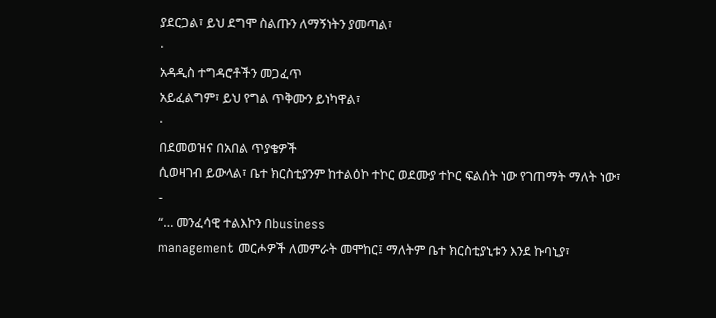ያደርጋል፣ ይህ ደግሞ ስልጡን ለማኝነትን ያመጣል፣
·
አዳዲስ ተግዳሮቶችን መጋፈጥ
አይፈልግም፣ ይህ የግል ጥቅሙን ይነካዋል፣
·
በደመወዝና በአበል ጥያቄዎች
ሲወዛገብ ይውላል፣ ቤተ ክርስቲያንም ከተልዕኮ ተኮር ወደሙያ ተኮር ፍልሰት ነው የገጠማት ማለት ነው፣
-
“… መንፈሳዊ ተልእኮን በbusiness
management መርሖዎች ለመምራት መሞከር፤ ማለትም ቤተ ክርስቲያኒቱን እንደ ኩባኒያ፣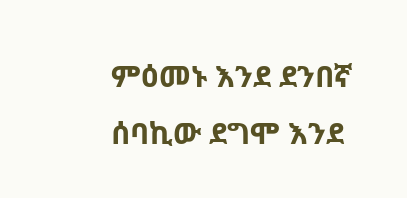ምዕመኑ እንደ ደንበኛ ሰባኪው ደግሞ እንደ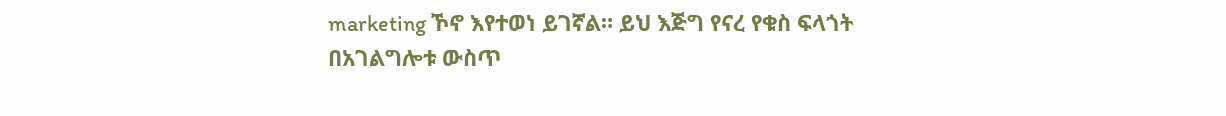marketing ኾኖ እየተወነ ይገኛል። ይህ እጅግ የናረ የቁስ ፍላጎት በአገልግሎቱ ውስጥ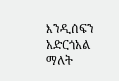እንዲሰፍን አድርጎአል ማለት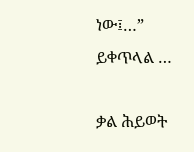ነው፤…”
ይቀጥላል …

ቃል ሕይወት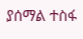ያሰማል ተስፋ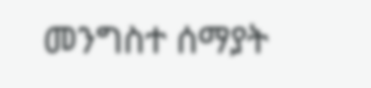መንግስተ ሰማያት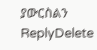ያውርስልን
ReplyDelete